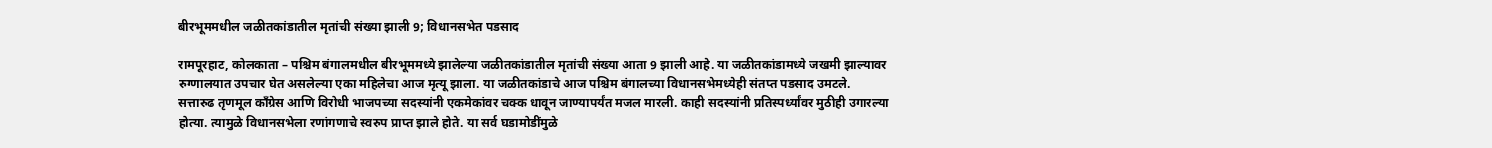बीरभूममधील जळीतकांडातील मृतांची संख्या झाली 9; विधानसभेत पडसाद

रामपूरहाट, कोलकाता – पश्चिम बंगालमधील बीरभूममध्ये झालेल्या जळीतकांडातील मृतांची संख्या आता 9 झाली आहे. या जळीतकांडामध्ये जखमी झाल्यावर रुग्णालयात उपचार घेत असलेल्या एका महिलेचा आज मृत्यू झाला. या जळीतकांडाचे आज पश्चिम बंगालच्या विधानसभेमध्येही संतप्त पडसाद उमटले.
सत्तारुढ तृणमूल कॉंग्रेस आणि विरोधी भाजपच्या सदस्यांनी एकमेकांवर चक्क धावून जाण्यापर्यंत मजल मारली. काही सदस्यांनी प्रतिस्पर्ध्यांवर मुठीही उगारल्या होत्या. त्यामुळे विधानसभेला रणांगणाचे स्वरुप प्राप्त झाले होते. या सर्व घडामोडींमुळे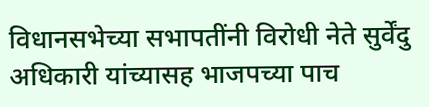विधानसभेच्या सभापतींनी विरोधी नेते सुर्वेंदु अधिकारी यांच्यासह भाजपच्या पाच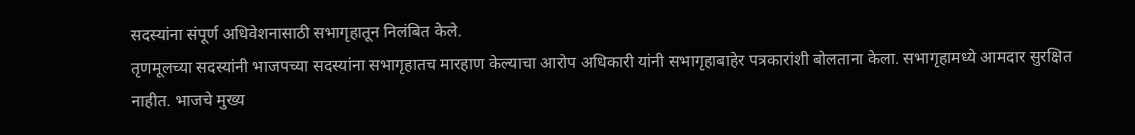सदस्यांना संपूर्ण अधिवेशनासाठी सभागृहातून निलंबित केले.
तृणमूलच्या सदस्यांनी भाजपच्या सदस्यांना सभागृहातच मारहाण केल्याचा आरोप अधिकारी यांनी सभागृहाबाहेर पत्रकारांशी बोलताना केला. सभागृहामध्ये आमदार सुरक्षित नाहीत. भाजचे मुख्य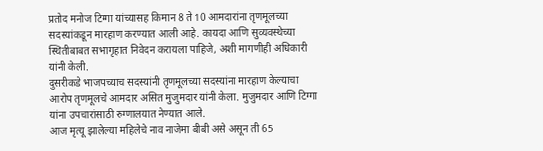प्रतोद मनोज टिग्गा यांच्यासह किमान 8 ते 10 आमदारांना तृणमूलच्या सदस्यांकडून मारहाण करण्यात आली आहे. कायदा आणि सुव्यवस्थेच्या स्थितीबाबत सभागृहात निवेदन करायला पाहिजे, अशी मागणीही अधिकारी यांनी केली.
दुसरीकडे भाजपच्याच सदस्यांनी तृणमूलच्या सदस्यांना मारहाण केल्याचा आरोप तृणमूलचे आमदार असित मुजुमदार यांनी केला. मुजुमदार आणि टिग्गा यांना उपचारांसाठी रुग्णालयात नेण्यात आले.
आज मृत्यू झालेल्या महिलेचे नाव नाजेमा बीबी असे असून ती 65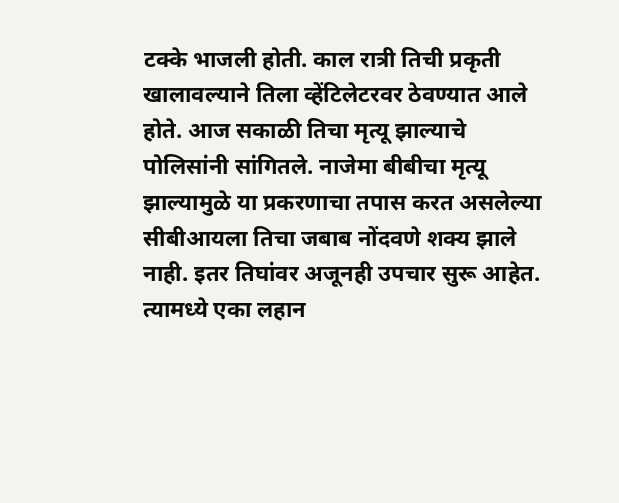टक्के भाजली होती. काल रात्री तिची प्रकृती खालावल्याने तिला व्हेंटिलेटरवर ठेवण्यात आले होते. आज सकाळी तिचा मृत्यू झाल्याचे पोलिसांनी सांगितले. नाजेमा बीबीचा मृत्यू झाल्यामुळे या प्रकरणाचा तपास करत असलेल्या सीबीआयला तिचा जबाब नोंदवणे शक्य झाले नाही. इतर तिघांवर अजूनही उपचार सुरू आहेत. त्यामध्ये एका लहान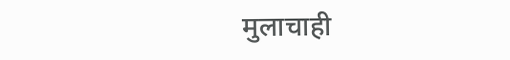मुलाचाही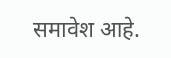समावेश आहे.